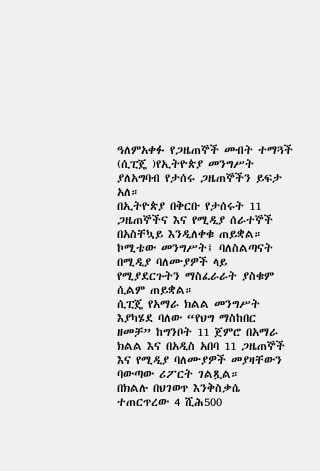ዓለምአቀፉ የጋዜጠኞች መብት ተማጓች (ሲፒጄ )የኢትዮጵያ መንግሥት ያለአግባብ የታሰሩ ጋዜጠኞችን ይፍታ አለ።
በኢትዮጵያ በቅርቡ የታሰሩት 11 ጋዜጠኞችና እና የሚዲያ ሰራተኞች በአስቸኳይ እንዲለቀቁ ጠይቋል።
ኮሚቴው መንግሥት፤ ባለስልጣናት በሚዲያ ባለሙያዎች ላይ የሚያደርጉትን ማስፈራራት ያስቁም ሲልም ጠይቋል።
ሲፒጄ የአማራ ክልል መንግሥት እያካሄደ ባለው “የህግ ማስከበር ዘመቻ” ከግንቦት 11 ጀምሮ በአማራ ክልል እና በአዲስ አበባ 11 ጋዜጠኞች እና የሚዲያ ባለሙያዎች መያዛቸውን ባውጣው ሪፖርት ገልጿል።
በክልሉ በህገወጥ እንቅስቃሴ ተጠርጥረው 4 ሺሕ500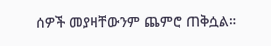ሰዎች መያዛቸውንም ጨምሮ ጠቅሷል።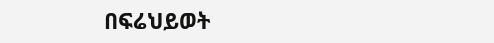በፍሬህይወት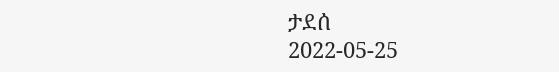ታደሰ
2022-05-25